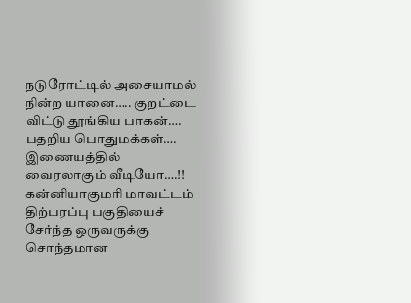நடுரோட்டில் அசையாமல் நின்ற யானை….. குறட்டை விட்டு தூங்கிய பாகன்…. பதறிய பொதுமக்கள்…. இணையத்தில் வைரலாகும் வீடியோ….!!
கன்னியாகுமரி மாவட்டம் திற்பரப்பு பகுதியைச் சேர்ந்த ஒருவருக்கு சொந்தமான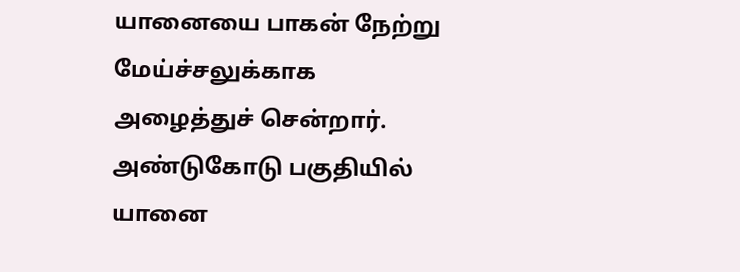யானையை பாகன் நேற்று மேய்ச்சலுக்காக அழைத்துச் சென்றார். அண்டுகோடு பகுதியில் யானை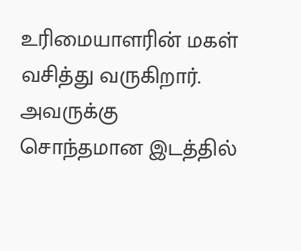உரிமையாளரின் மகள் வசித்து வருகிறார். அவருக்கு சொந்தமான இடத்தில்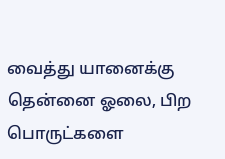வைத்து யானைக்கு தென்னை ஓலை, பிற பொருட்களை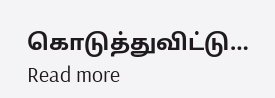கொடுத்துவிட்டு…
Read more